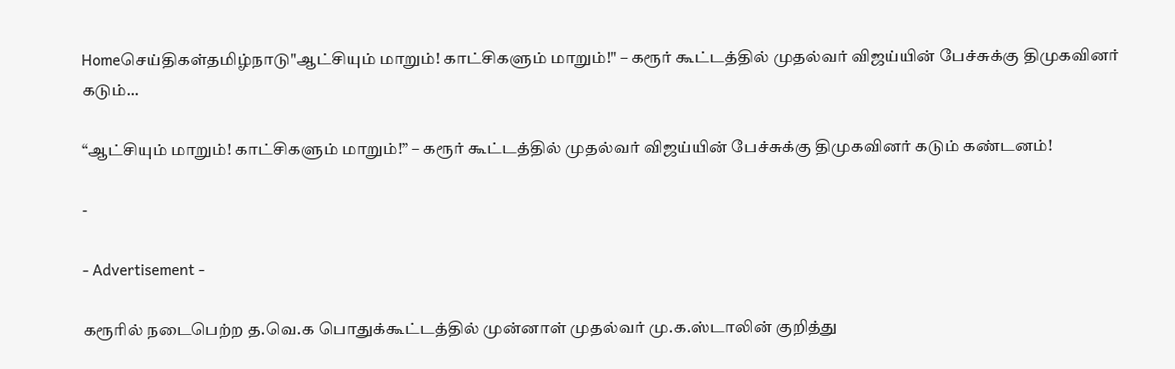Homeசெய்திகள்தமிழ்நாடு"ஆட்சியும் மாறும்! காட்சிகளும் மாறும்!" – கரூர் கூட்டத்தில் முதல்வர் விஜய்யின் பேச்சுக்கு திமுகவினர் கடும்...

“ஆட்சியும் மாறும்! காட்சிகளும் மாறும்!” – கரூர் கூட்டத்தில் முதல்வர் விஜய்யின் பேச்சுக்கு திமுகவினர் கடும் கண்டனம்!

-

- Advertisement -

கரூரில் நடைபெற்ற த.வெ.க பொதுக்கூட்டத்தில் முன்னாள் முதல்வர் மு.க.ஸ்டாலின் குறித்து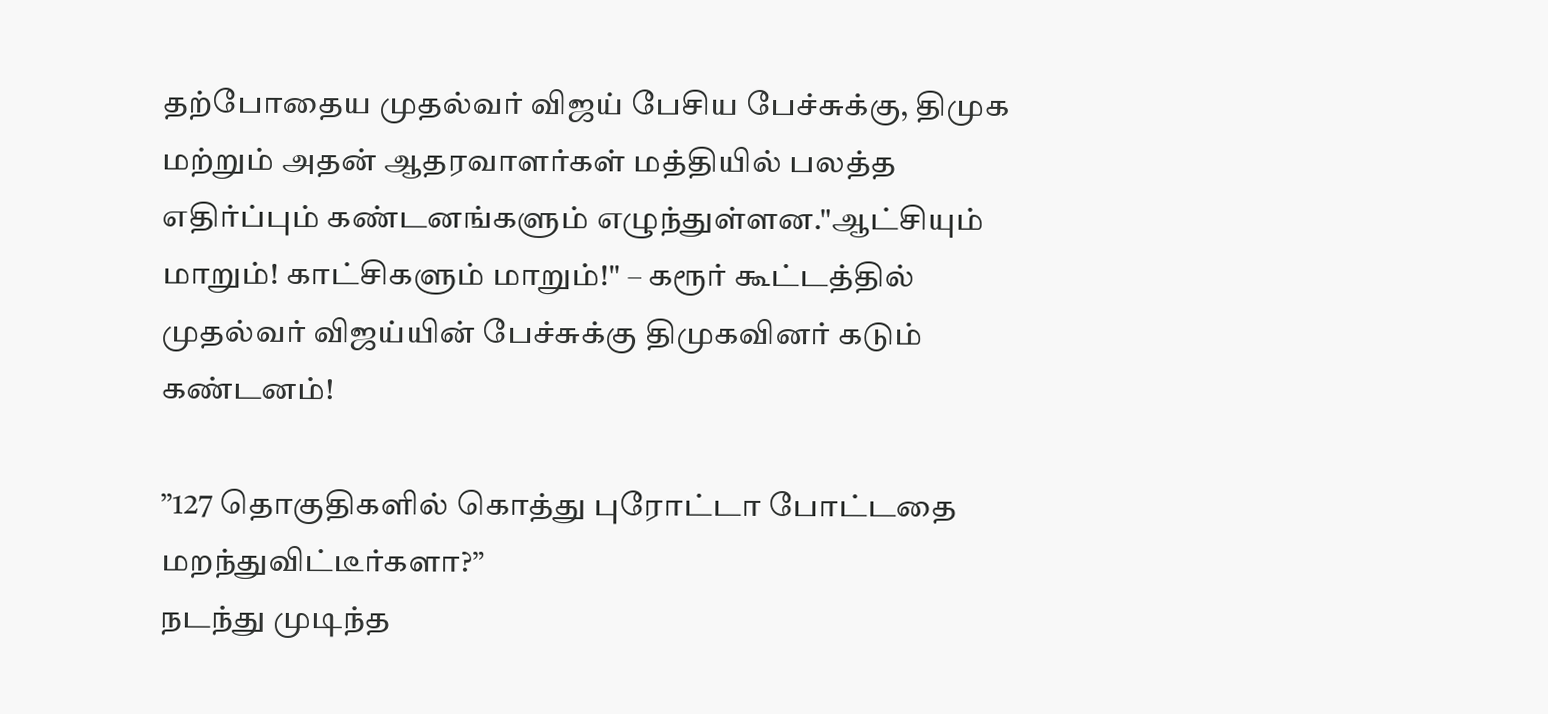தற்போதைய முதல்வர் விஜய் பேசிய பேச்சுக்கு, திமுக மற்றும் அதன் ஆதரவாளர்கள் மத்தியில் பலத்த எதிர்ப்பும் கண்டனங்களும் எழுந்துள்ளன."ஆட்சியும் மாறும்! காட்சிகளும் மாறும்!" – கரூர் கூட்டத்தில் முதல்வர் விஜய்யின் பேச்சுக்கு திமுகவினர் கடும் கண்டனம்!

”127 தொகுதிகளில் கொத்து புரோட்டா போட்டதை மறந்துவிட்டீர்களா?”
நடந்து முடிந்த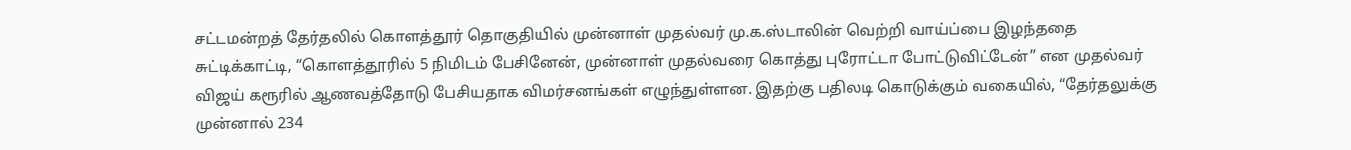சட்டமன்றத் தேர்தலில் கொளத்தூர் தொகுதியில் முன்னாள் முதல்வர் மு.க.ஸ்டாலின் வெற்றி வாய்ப்பை இழந்ததை சுட்டிக்காட்டி, “கொளத்தூரில் 5 நிமிடம் பேசினேன், முன்னாள் முதல்வரை கொத்து புரோட்டா போட்டுவிட்டேன்” என முதல்வர் விஜய் கரூரில் ஆணவத்தோடு பேசியதாக விமர்சனங்கள் எழுந்துள்ளன. இதற்கு பதிலடி கொடுக்கும் வகையில், “தேர்தலுக்கு முன்னால் 234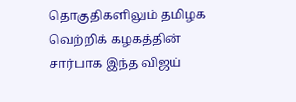தொகுதிகளிலும் தமிழக வெற்றிக் கழகத்தின் சார்பாக இந்த விஜய்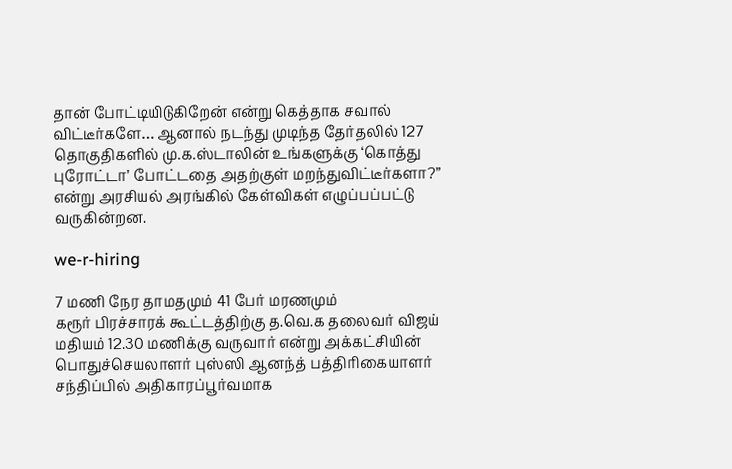தான் போட்டியிடுகிறேன் என்று கெத்தாக சவால் விட்டீர்களே… ஆனால் நடந்து முடிந்த தேர்தலில் 127 தொகுதிகளில் மு.க.ஸ்டாலின் உங்களுக்கு ‘கொத்து புரோட்டா’ போட்டதை அதற்குள் மறந்துவிட்டீர்களா?” என்று அரசியல் அரங்கில் கேள்விகள் எழுப்பப்பட்டு வருகின்றன.

we-r-hiring

7 மணி நேர தாமதமும் 41 பேர் மரணமும்
கரூர் பிரச்சாரக் கூட்டத்திற்கு த.வெ.க தலைவர் விஜய் மதியம் 12.30 மணிக்கு வருவார் என்று அக்கட்சியின் பொதுச்செயலாளர் புஸ்ஸி ஆனந்த் பத்திரிகையாளர் சந்திப்பில் அதிகாரப்பூர்வமாக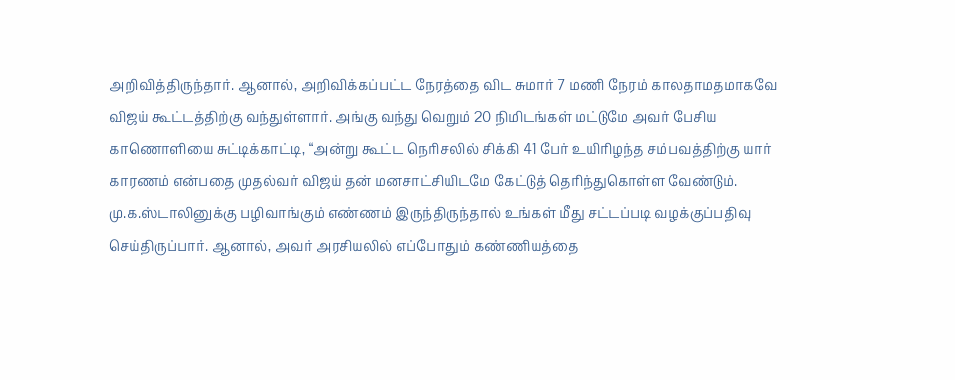அறிவித்திருந்தார். ஆனால், அறிவிக்கப்பட்ட நேரத்தை விட சுமார் 7 மணி நேரம் காலதாமதமாகவே விஜய் கூட்டத்திற்கு வந்துள்ளார். அங்கு வந்து வெறும் 20 நிமிடங்கள் மட்டுமே அவர் பேசிய காணொளியை சுட்டிக்காட்டி, “அன்று கூட்ட நெரிசலில் சிக்கி 41 பேர் உயிரிழந்த சம்பவத்திற்கு யார் காரணம் என்பதை முதல்வர் விஜய் தன் மனசாட்சியிடமே கேட்டுத் தெரிந்துகொள்ள வேண்டும். மு.க.ஸ்டாலினுக்கு பழிவாங்கும் எண்ணம் இருந்திருந்தால் உங்கள் மீது சட்டப்படி வழக்குப்பதிவு செய்திருப்பார். ஆனால், அவர் அரசியலில் எப்போதும் கண்ணியத்தை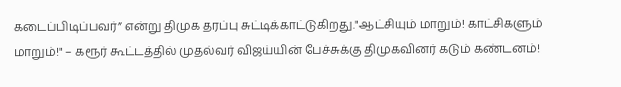கடைப்பிடிப்பவர்” என்று திமுக தரப்பு சுட்டிக்காட்டுகிறது."ஆட்சியும் மாறும்! காட்சிகளும் மாறும்!" – கரூர் கூட்டத்தில் முதல்வர் விஜய்யின் பேச்சுக்கு திமுகவினர் கடும் கண்டனம்!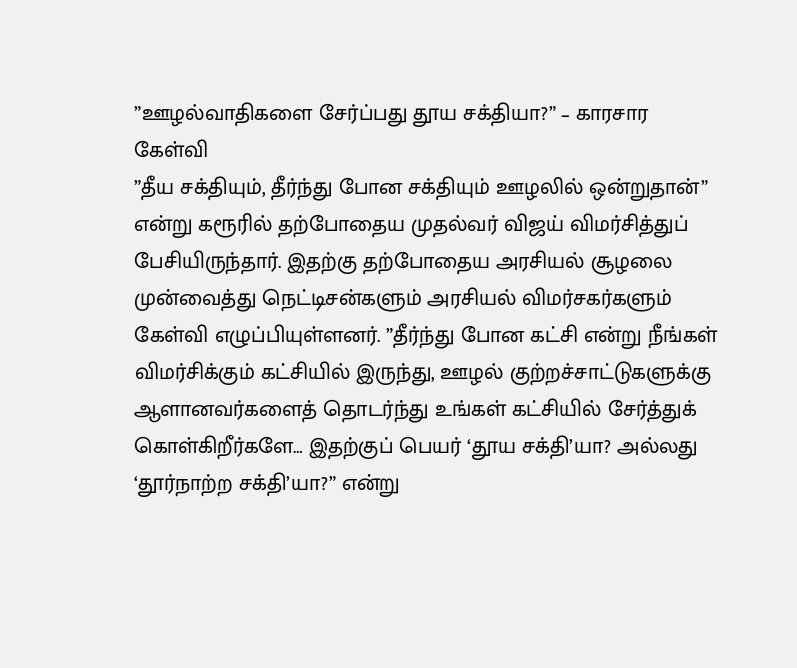”ஊழல்வாதிகளை சேர்ப்பது தூய சக்தியா?” – காரசார கேள்வி
”தீய சக்தியும், தீர்ந்து போன சக்தியும் ஊழலில் ஒன்றுதான்” என்று கரூரில் தற்போதைய முதல்வர் விஜய் விமர்சித்துப் பேசியிருந்தார். இதற்கு தற்போதைய அரசியல் சூழலை முன்வைத்து நெட்டிசன்களும் அரசியல் விமர்சகர்களும் கேள்வி எழுப்பியுள்ளனர். ”தீர்ந்து போன கட்சி என்று நீங்கள் விமர்சிக்கும் கட்சியில் இருந்து, ஊழல் குற்றச்சாட்டுகளுக்கு ஆளானவர்களைத் தொடர்ந்து உங்கள் கட்சியில் சேர்த்துக் கொள்கிறீர்களே… இதற்குப் பெயர் ‘தூய சக்தி’யா? அல்லது ‘தூர்நாற்ற சக்தி’யா?” என்று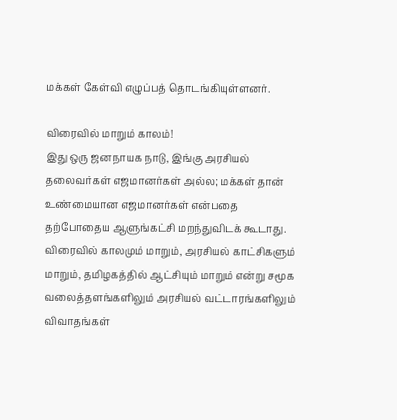மக்கள் கேள்வி எழுப்பத் தொடங்கியுள்ளனர்.

விரைவில் மாறும் காலம்!
இது ஒரு ஜனநாயக நாடு, இங்கு அரசியல் தலைவர்கள் எஜமானர்கள் அல்ல; மக்கள் தான் உண்மையான எஜமானர்கள் என்பதை தற்போதைய ஆளுங்கட்சி மறந்துவிடக் கூடாது. விரைவில் காலமும் மாறும், அரசியல் காட்சிகளும் மாறும், தமிழகத்தில் ஆட்சியும் மாறும் என்று சமூக வலைத்தளங்களிலும் அரசியல் வட்டாரங்களிலும் விவாதங்கள்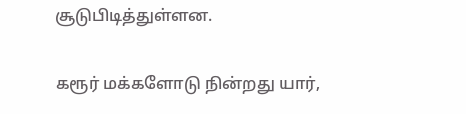சூடுபிடித்துள்ளன.

கரூர் மக்களோடு நின்றது யார்,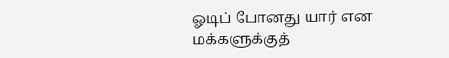ஓடிப் போனது யார் என மக்களுக்குத்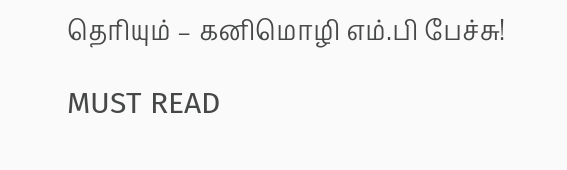தெரியும் – கனிமொழி எம்.பி பேச்சு!

MUST READ